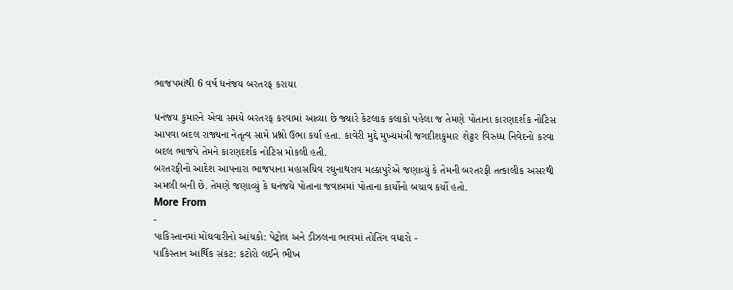ભાજપમાંથી 6 વર્ષ ધનંજય બરતરફ કરાયા

ધનંજય કુમારને એવા સમયે બરતરફ કરવામાં આવ્યા છે જ્યારે કેટલાક કલાકો પહેલા જ તેમણે પોતાના કારણદર્શક નોટિસ આપવા બદલ રાજ્યના નેતૃત્વ સામે પ્રશ્નો ઉભા કર્યા હતા. કાવેરી મુદ્દે મુખ્યમંત્રી જગદીશકુમાર શેટ્ટર વિરુધ્ધ નિવેદનો કરવા બદલ ભાજપે તેમને કારણદર્શક નોટિસ મોકલી હતી.
બરતરફીનો આદેશ આપનારા ભાજપાના મહાસચિવ રઘુનાથરાવ મલ્કાપુરેએ જણાવ્યું કે તેમની બરતરફી તત્કાલીક અસરથી અમલી બની છે. તેમણે જણાવ્યું કે ઘનંજયે પોતાના જવાબમાં પોતાના કાર્યોનો બચાવ કર્યો હતો.
More From
-
પાકિસ્તાનમાં મોંઘવારીનો આંચકો: પેટ્રોલ અને ડીઝલના ભાવમાં તોતિંગ વધારો -
પાકિસ્તાન આર્થિક સંકટ: કટોરો લઈને ભીખ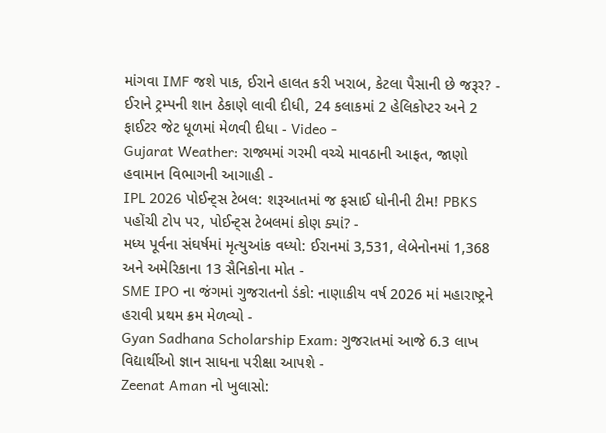માંગવા IMF જશે પાક, ઈરાને હાલત કરી ખરાબ, કેટલા પૈસાની છે જરૂર? -
ઈરાને ટ્રમ્પની શાન ઠેકાણે લાવી દીધી, 24 કલાકમાં 2 હેલિકોપ્ટર અને 2 ફાઈટર જેટ ધૂળમાં મેળવી દીધા - Video -
Gujarat Weather: રાજ્યમાં ગરમી વચ્ચે માવઠાની આફત, જાણો હવામાન વિભાગની આગાહી -
IPL 2026 પોઈન્ટ્સ ટેબલ: શરૂઆતમાં જ ફસાઈ ધોનીની ટીમ! PBKS પહોંચી ટોપ પર, પોઈન્ટ્સ ટેબલમાં કોણ ક્યાં? -
મધ્ય પૂર્વના સંઘર્ષમાં મૃત્યુઆંક વધ્યો: ઈરાનમાં 3,531, લેબેનોનમાં 1,368 અને અમેરિકાના 13 સૈનિકોના મોત -
SME IPO ના જંગમાં ગુજરાતનો ડંકો: નાણાકીય વર્ષ 2026 માં મહારાષ્ટ્રને હરાવી પ્રથમ ક્રમ મેળવ્યો -
Gyan Sadhana Scholarship Exam: ગુજરાતમાં આજે 6.3 લાખ વિદ્યાર્થીઓ જ્ઞાન સાધના પરીક્ષા આપશે -
Zeenat Aman નો ખુલાસો: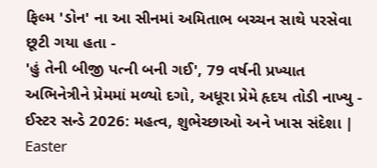ફિલ્મ 'ડોન' ના આ સીનમાં અમિતાભ બચ્ચન સાથે પરસેવા છૂટી ગયા હતા -
'હું તેની બીજી પત્ની બની ગઈ', 79 વર્ષની પ્રખ્યાત અભિનેત્રીને પ્રેમમાં મળ્યો દગો, અધૂરા પ્રેમે હૃદય તોડી નાખ્યુ -
ઈસ્ટર સન્ડે 2026: મહત્વ, શુભેચ્છાઓ અને ખાસ સંદેશા | Easter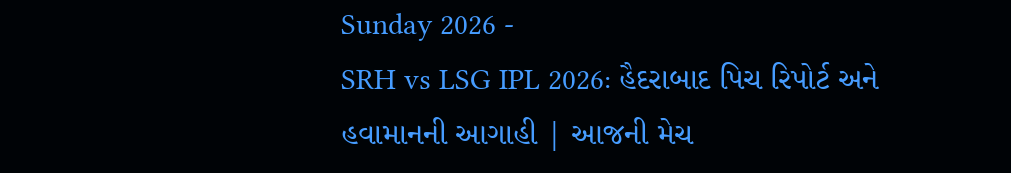Sunday 2026 -
SRH vs LSG IPL 2026: હૈદરાબાદ પિચ રિપોર્ટ અને હવામાનની આગાહી | આજની મેચ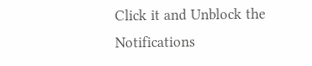Click it and Unblock the Notifications